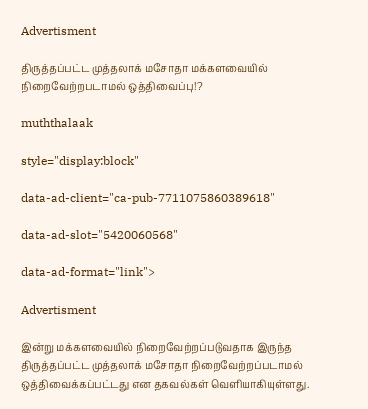Advertisment

திருத்தப்பட்ட முத்தலாக் மசோதா மக்களவையில் நிறைவேற்றபடாமல் ஒத்திவைப்பு!?

muththalaak

style="display:block"

data-ad-client="ca-pub-7711075860389618"

data-ad-slot="5420060568"

data-ad-format="link">

Advertisment

இன்று மக்களவையில் நிறைவேற்றப்படுவதாக இருந்த திருத்தப்பட்ட முத்தலாக் மசோதா நிறைவேற்றப்படாமல் ஒத்திவைக்கப்பட்டது என தகவல்கள் வெளியாகியுள்ளது.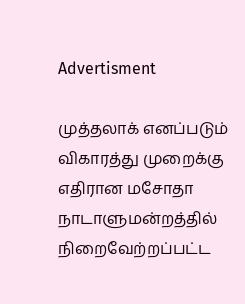Advertisment

முத்தலாக் எனப்படும் விகாரத்து முறைக்கு எதிரான மசோதா நாடாளுமன்றத்தில் நிறைவேற்றப்பட்ட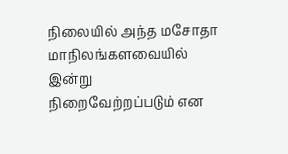நிலையில் அந்த மசோதா மாநிலங்களவையில் இன்று நிறைவேற்றப்படும் என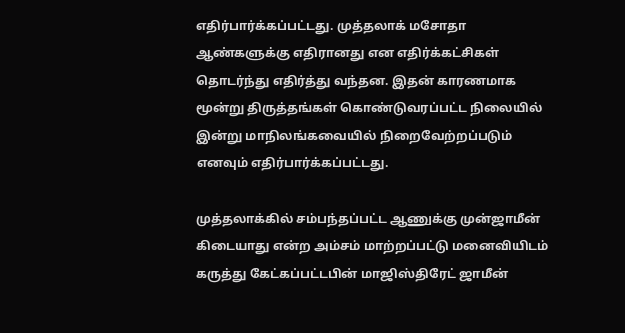எதிர்பார்க்கப்பட்டது. முத்தலாக் மசோதா ஆண்களுக்கு எதிரானது என எதிர்க்கட்சிகள் தொடர்ந்து எதிர்த்து வந்தன. இதன் காரணமாக மூன்று திருத்தங்கள் கொண்டுவரப்பட்ட நிலையில் இன்று மாநிலங்கவையில் நிறைவேற்றப்படும் எனவும் எதிர்பார்க்கப்பட்டது.

முத்தலாக்கில் சம்பந்தப்பட்ட ஆணுக்கு முன்ஜாமீன் கிடையாது என்ற அம்சம் மாற்றப்பட்டு மனைவியிடம் கருத்து கேட்கப்பட்டபின் மாஜிஸ்திரேட் ஜாமீன்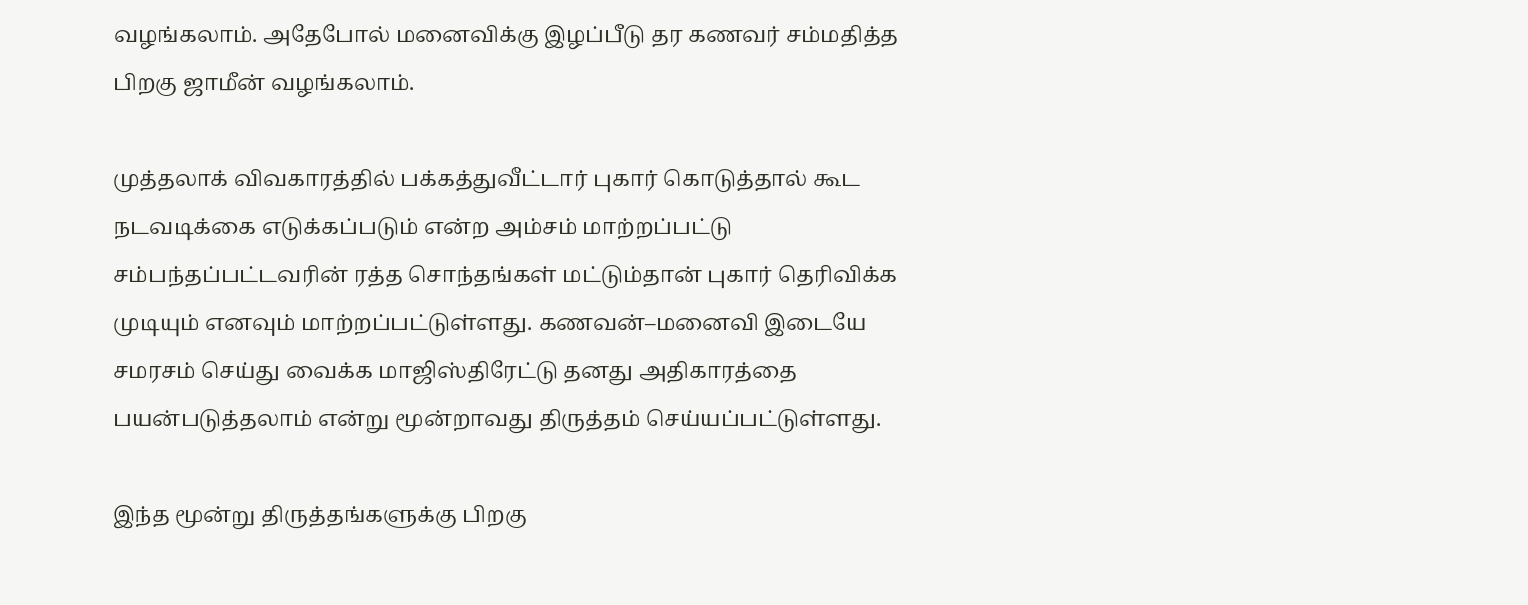வழங்கலாம். அதேபோல் மனைவிக்கு இழப்பீடு தர கணவர் சம்மதித்த பிறகு ஜாமீன் வழங்கலாம்.

முத்தலாக் விவகாரத்தில் பக்கத்துவீட்டார் புகார் கொடுத்தால் கூட நடவடிக்கை எடுக்கப்படும் என்ற அம்சம் மாற்றப்பட்டு சம்பந்தப்பட்டவரின் ரத்த சொந்தங்கள் மட்டும்தான் புகார் தெரிவிக்க முடியும் எனவும் மாற்றப்பட்டுள்ளது. கணவன்–மனைவி இடையே சமரசம் செய்து வைக்க மாஜிஸ்திரேட்டு தனது அதிகாரத்தை பயன்படுத்தலாம் என்று மூன்றாவது திருத்தம் செய்யப்பட்டுள்ளது.

இந்த மூன்று திருத்தங்களுக்கு பிறகு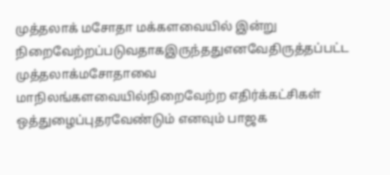முத்தலாக் மசோதா மக்களவையில் இன்று நிறைவேற்றப்படுவதாகஇருந்ததுஎனவேதிருத்தப்பட்ட முத்தலாக்மசோதாவை மாநிலங்களவையில்நிறைவேற்ற எதிர்க்கட்சிகள் ஒத்துழைப்புதரவேண்டும் எனவும் பாஜக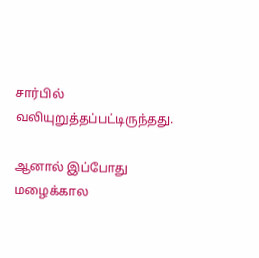சார்பில் வலியுறுத்தப்பட்டிருந்தது.

ஆனால் இப்போது மழைக்கால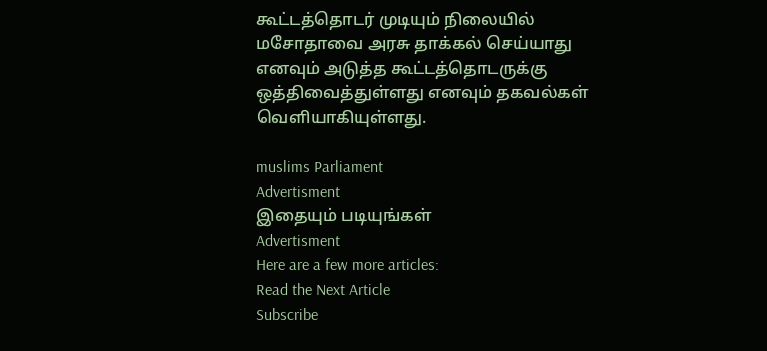கூட்டத்தொடர் முடியும் நிலையில் மசோதாவை அரசு தாக்கல் செய்யாது எனவும் அடுத்த கூட்டத்தொடருக்கு ஒத்திவைத்துள்ளது எனவும் தகவல்கள் வெளியாகியுள்ளது.

muslims Parliament
Advertisment
இதையும் படியுங்கள்
Advertisment
Here are a few more articles:
Read the Next Article
Subscribe